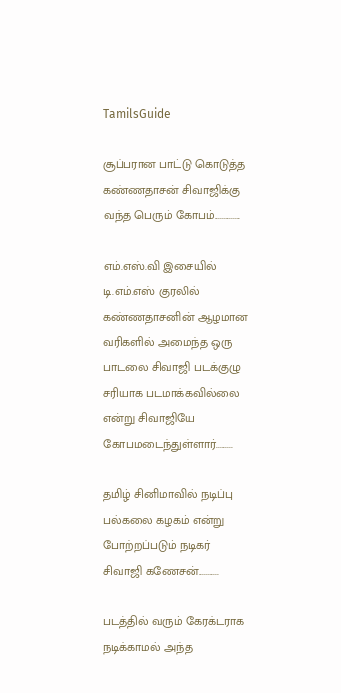TamilsGuide

சூப்பரான பாட்டு கொடுத்த கண்ணதாசன் சிவாஜிக்கு வந்த பெரும் கோபம்..............

எம்.எஸ்.வி இசையில் டி.எம்.எஸ் குரலில் கண்ணதாசனின் ஆழமான வரிகளில் அமைந்த ஒரு பாடலை சிவாஜி படக்குழு சரியாக படமாக்கவில்லை என்று சிவாஜியே கோபமடைந்துள்ளார்.........

தமிழ் சினிமாவில் நடிப்பு பல்கலை கழகம் என்று போற்றப்படும் நடிகர் சிவாஜி கணேசன்...........

படத்தில் வரும் கேரக்டராக நடிக்காமல் அந்த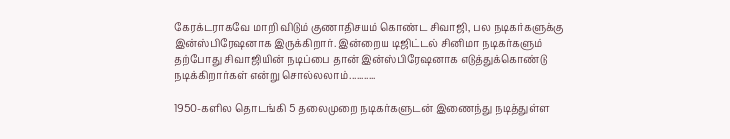கேரக்டராகவே மாறி விடும் குணாதிசயம் கொண்ட சிவாஜி, பல நடிகர்களுக்கு இன்ஸ்பிரேஷனாக இருக்கிறார். இன்றைய டிஜிட்டல் சினிமா நடிகர்களும் தற்போது சிவாஜியின் நடிப்பை தான் இன்ஸ்பிரேஷனாக எடுத்துக்கொண்டு நடிக்கிறார்கள் என்று சொல்லலாம்...........

1950-களில தொடங்கி 5 தலைமுறை நடிகர்களுடன் இணைந்து நடித்துள்ள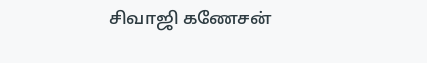சிவாஜி கணேசன்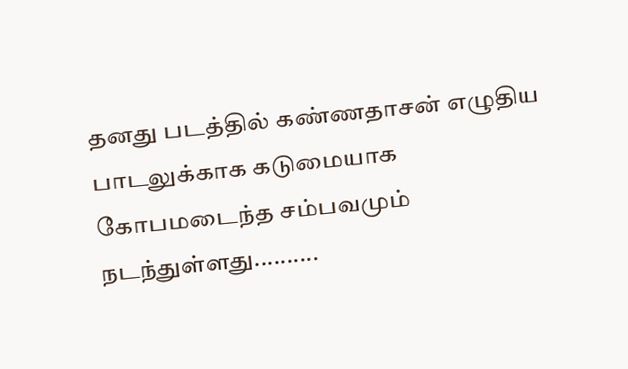தனது படத்தில் கண்ணதாசன் எழுதிய பாடலுக்காக கடுமையாக கோபமடைந்த சம்பவமும் நடந்துள்ளது..........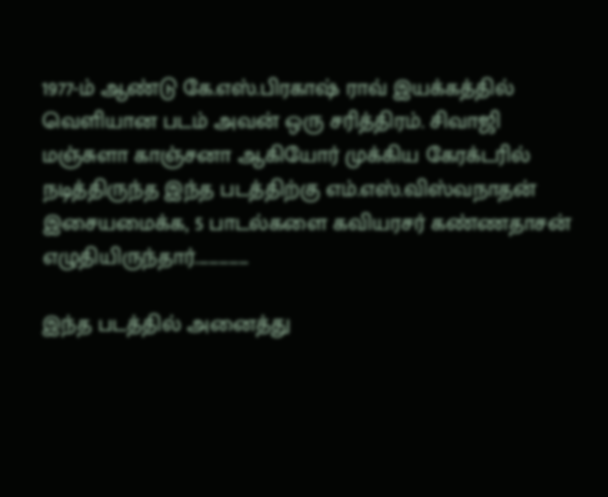1977-ம் ஆண்டு கே.எஸ்.பிரகாஷ் ராவ் இயக்கத்தில் வெளியான படம் அவன் ஒரு சரித்திரம். சிவாஜி மஞ்சுளா காஞ்சனா ஆகியோர் முக்கிய கேரக்டரில் நடித்திருந்த இந்த படத்திற்கு எம்.எஸ்.விஸ்வநாதன் இசையமைக்க, 5 பாடல்களை கவியரசர் கண்ணதாசன் எழுதியிருந்தார்................

இந்த படத்தில் அனைத்து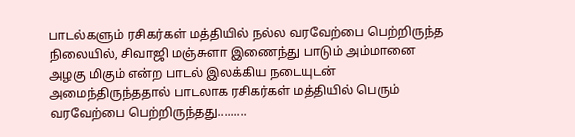பாடல்களும் ரசிகர்கள் மத்தியில் நல்ல வரவேற்பை பெற்றிருந்த நிலையில், சிவாஜி மஞ்சுளா இணைந்து பாடும் அம்மானை அழகு மிகும் என்ற பாடல் இலக்கிய நடையுடன் அமைந்திருந்ததால் பாடலாக ரசிகர்கள் மத்தியில் பெரும் வரவேற்பை பெற்றிருந்தது.........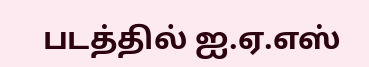படத்தில் ஐ.ஏ.எஸ்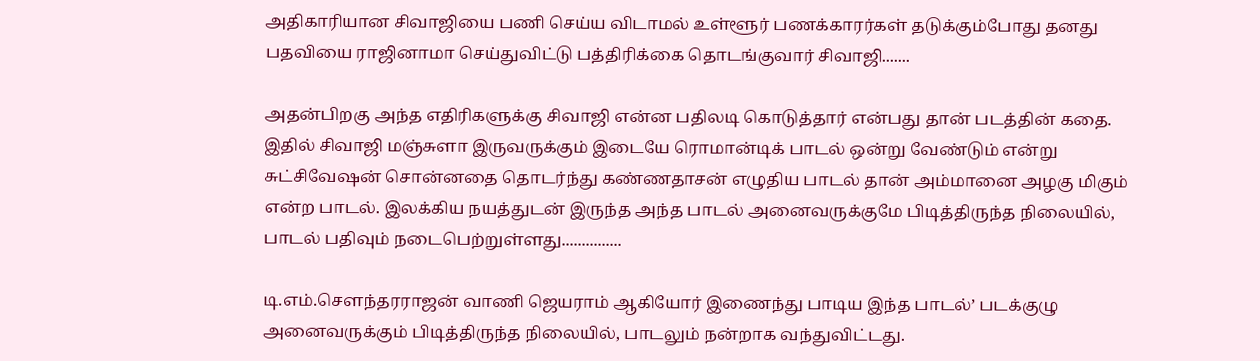அதிகாரியான சிவாஜியை பணி செய்ய விடாமல் உள்ளூர் பணக்காரர்கள் தடுக்கும்போது தனது பதவியை ராஜினாமா செய்துவிட்டு பத்திரிக்கை தொடங்குவார் சிவாஜி.......

அதன்பிறகு அந்த எதிரிகளுக்கு சிவாஜி என்ன பதிலடி கொடுத்தார் என்பது தான் படத்தின் கதை. இதில் சிவாஜி மஞ்சுளா இருவருக்கும் இடையே ரொமான்டிக் பாடல் ஒன்று வேண்டும் என்று சுட்சிவேஷன் சொன்னதை தொடர்ந்து கண்ணதாசன் எழுதிய பாடல் தான் அம்மானை அழகு மிகும் என்ற பாடல். இலக்கிய நயத்துடன் இருந்த அந்த பாடல் அனைவருக்குமே பிடித்திருந்த நிலையில், பாடல் பதிவும் நடைபெற்றுள்ளது...............

டி.எம்.சௌந்தரராஜன் வாணி ஜெயராம் ஆகியோர் இணைந்து பாடிய இந்த பாடல்’ படக்குழு அனைவருக்கும் பிடித்திருந்த நிலையில், பாடலும் நன்றாக வந்துவிட்டது.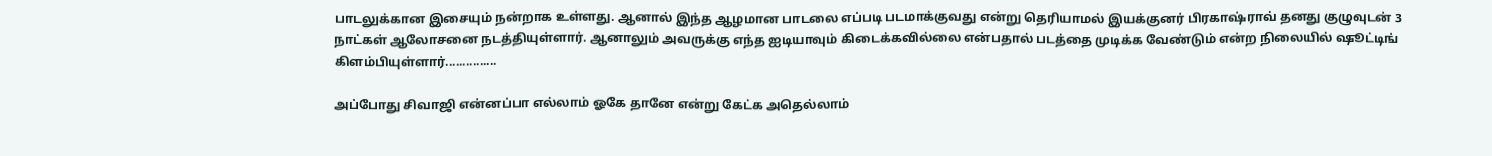பாடலுக்கான இசையும் நன்றாக உள்ளது. ஆனால் இந்த ஆழமான பாடலை எப்படி படமாக்குவது என்று தெரியாமல் இயக்குனர் பிரகாஷ்ராவ் தனது குழுவுடன் 3 நாட்கள் ஆலோசனை நடத்தியுள்ளார். ஆனாலும் அவருக்கு எந்த ஐடியாவும் கிடைக்கவில்லை என்பதால் படத்தை முடிக்க வேண்டும் என்ற நிலையில் ஷூட்டிங் கிளம்பியுள்ளார்...............

அப்போது சிவாஜி என்னப்பா எல்லாம் ஓகே தானே என்று கேட்க அதெல்லாம்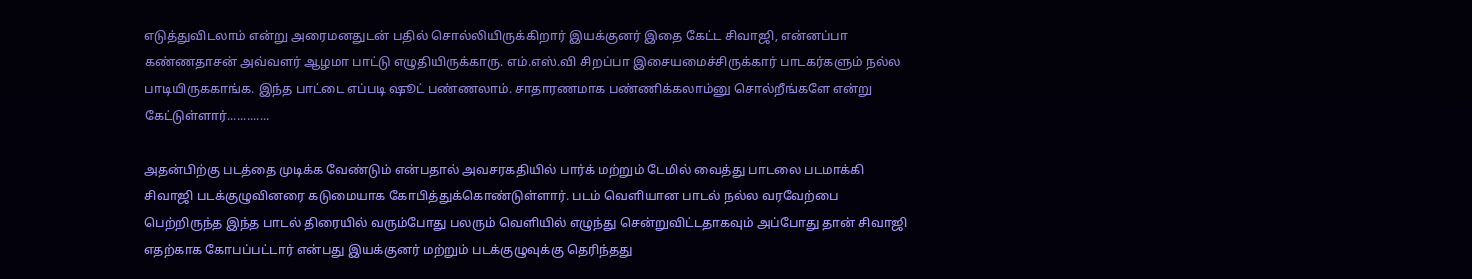எடுத்துவிடலாம் என்று அரைமனதுடன் பதில் சொல்லியிருக்கிறார் இயக்குனர் இதை கேட்ட சிவாஜி, என்னப்பா கண்ணதாசன் அவ்வளர் ஆழமா பாட்டு எழுதியிருக்காரு. எம்.எஸ்.வி சிறப்பா இசையமைச்சிருக்கார் பாடகர்களும் நல்ல பாடியிருககாங்க. இந்த பாட்டை எப்படி ஷூட் பண்ணலாம். சாதாரணமாக பண்ணிக்கலாம்னு சொல்றீங்களே என்று கேட்டுள்ளார்.............

அதன்பிற்கு படத்தை முடிக்க வேண்டும் என்பதால் அவசரகதியில் பார்க் மற்றும் டேமில் வைத்து பாடலை படமாக்கி சிவாஜி படக்குழுவினரை கடுமையாக கோபித்துக்கொண்டுள்ளார். படம் வெளியான பாடல் நல்ல வரவேற்பை பெற்றிருந்த இந்த பாடல் திரையில் வரும்போது பலரும் வெளியில் எழுந்து சென்றுவிட்டதாகவும் அப்போது தான் சிவாஜி எதற்காக கோபப்பட்டார் என்பது இயக்குனர் மற்றும் படக்குழுவுக்கு தெரிந்தது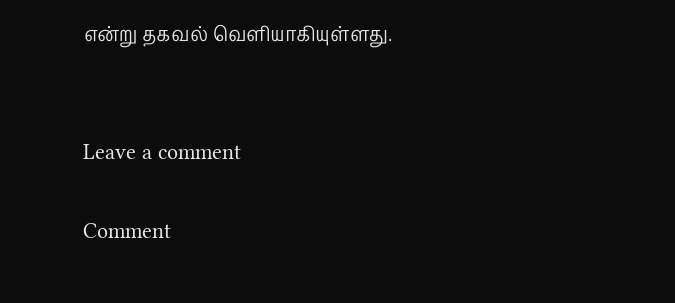என்று தகவல் வெளியாகியுள்ளது.


Leave a comment

Comment